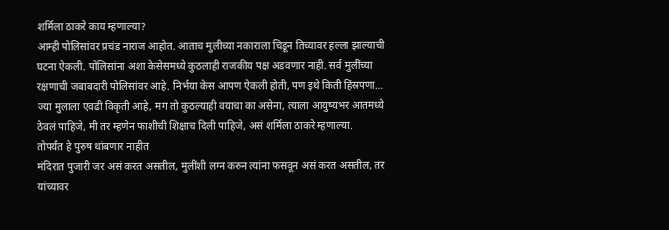शर्मिला ठाकरे काय म्हणाल्या?
आम्ही पोलिसांवर प्रचंड नाराज आहोत. आताच मुलीच्या नकाराला चिडून तिच्यावर हल्ला झाल्याची घटना ऐकली. पोलिसांना अशा केसेसमध्ये कुठलाही राजकीय पक्ष अडवणार नाही. सर्व मुलींच्या रक्षणाची जबाबदारी पोलिसांवर आहे. निर्भया केस आपण ऐकली होती, पण इथे किती हिंस्रपणा… ज्या मुलाला एवढी विकृती आहे, मग तो कुठल्याही वयाचा का असेना, त्याला आयुष्यभर आतमध्ये ठेवलं पाहिजे, मी तर म्हणेन फाशीची शिक्षाच दिली पाहिजे, असं शर्मिला ठाकरे म्हणाल्या.
तोपर्यंत हे पुरुष थांबणार नाहीत
मंदिरात पुजारी जर असं करत असतील, मुलींशी लग्न करुन त्यांना फसवून असं करत असतील, तर यांच्यावर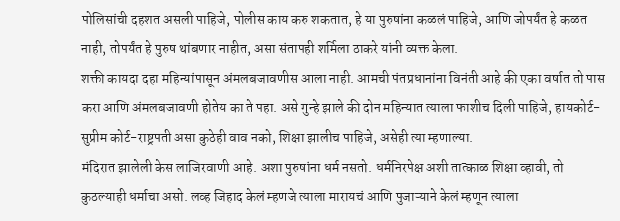पोलिसांची दहशत असली पाहिजे, पोलीस काय करु शकतात, हे या पुरुषांना कळलं पाहिजे, आणि जोपर्यंत हे कळत नाही, तोपर्यंत हे पुरुष थांबणार नाहीत, असा संतापही शर्मिला ठाकरे यांनी व्यक्त केला.
शक्ती कायदा दहा महिन्यांपासून अंमलबजावणीस आला नाही. आमची पंतप्रधानांना विनंती आहे की एका वर्षात तो पास करा आणि अंमलबजावणी होतेय का ते पहा. असे गुन्हे झाले की दोन महिन्यात त्याला फाशीच दिली पाहिजे, हायकोर्ट-सुप्रीम कोर्ट-राष्ट्रपती असा कुठेही वाव नको, शिक्षा झालीच पाहिजे, असेही त्या म्हणाल्या.
मंदिरात झालेली केस लाजिरवाणी आहे. अशा पुरुषांना धर्म नसतो. धर्मनिरपेक्ष अशी तात्काळ शिक्षा व्हावी, तो कुठल्याही धर्माचा असो. लव्ह जिहाद केलं म्हणजे त्याला मारायचं आणि पुजाऱ्याने केलं म्हणून त्याला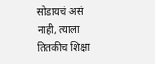सोडायचं असं नाही, त्याला तितकीच शिक्षा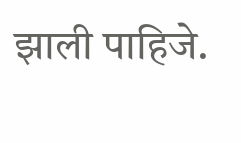झाली पाहिजे.